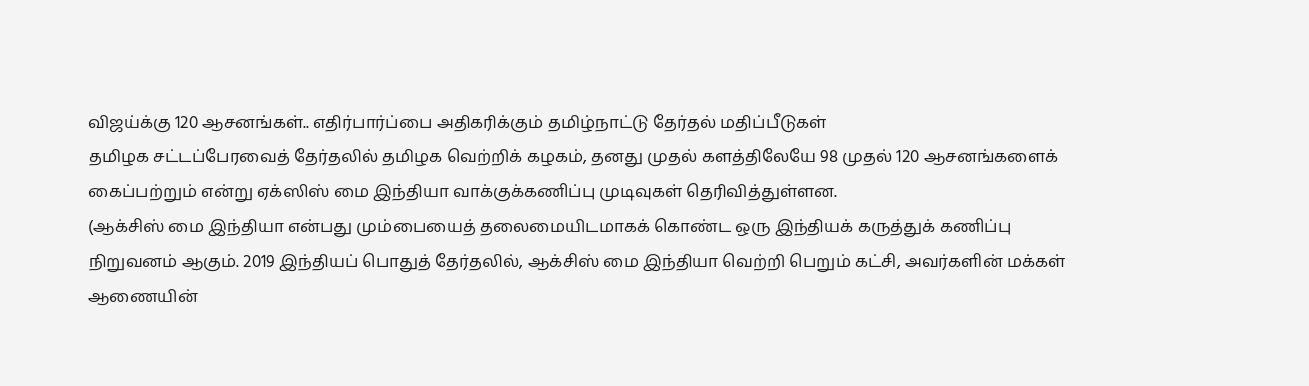விஜய்க்கு 120 ஆசனங்கள்.. எதிர்பார்ப்பை அதிகரிக்கும் தமிழ்நாட்டு தேர்தல் மதிப்பீடுகள்
தமிழக சட்டப்பேரவைத் தேர்தலில் தமிழக வெற்றிக் கழகம், தனது முதல் களத்திலேயே 98 முதல் 120 ஆசனங்களைக் கைப்பற்றும் என்று ஏக்ஸிஸ் மை இந்தியா வாக்குக்கணிப்பு முடிவுகள் தெரிவித்துள்ளன.
(ஆக்சிஸ் மை இந்தியா என்பது மும்பையைத் தலைமையிடமாகக் கொண்ட ஒரு இந்தியக் கருத்துக் கணிப்பு நிறுவனம் ஆகும். 2019 இந்தியப் பொதுத் தேர்தலில், ஆக்சிஸ் மை இந்தியா வெற்றி பெறும் கட்சி, அவர்களின் மக்கள் ஆணையின்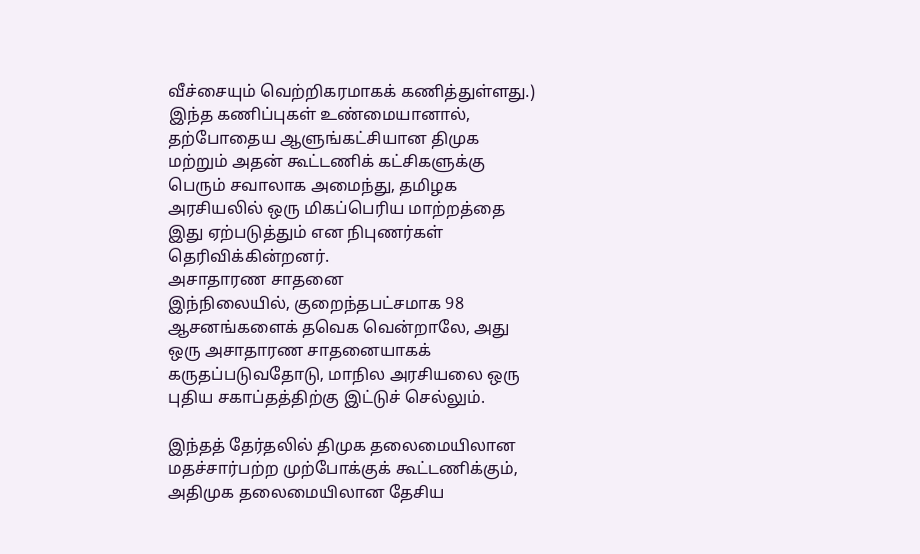வீச்சையும் வெற்றிகரமாகக் கணித்துள்ளது.)
இந்த கணிப்புகள் உண்மையானால், தற்போதைய ஆளுங்கட்சியான திமுக மற்றும் அதன் கூட்டணிக் கட்சிகளுக்கு பெரும் சவாலாக அமைந்து, தமிழக அரசியலில் ஒரு மிகப்பெரிய மாற்றத்தை இது ஏற்படுத்தும் என நிபுணர்கள் தெரிவிக்கின்றனர்.
அசாதாரண சாதனை
இந்நிலையில், குறைந்தபட்சமாக 98 ஆசனங்களைக் தவெக வென்றாலே, அது ஒரு அசாதாரண சாதனையாகக் கருதப்படுவதோடு, மாநில அரசியலை ஒரு புதிய சகாப்தத்திற்கு இட்டுச் செல்லும்.

இந்தத் தேர்தலில் திமுக தலைமையிலான மதச்சார்பற்ற முற்போக்குக் கூட்டணிக்கும், அதிமுக தலைமையிலான தேசிய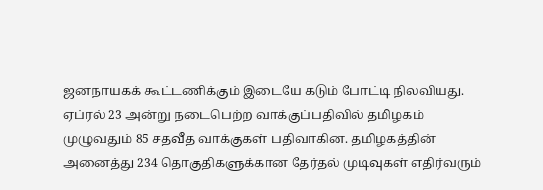ஜனநாயகக் கூட்டணிக்கும் இடையே கடும் போட்டி நிலவியது.
ஏப்ரல் 23 அன்று நடைபெற்ற வாக்குப்பதிவில் தமிழகம் முழுவதும் 85 சதவீத வாக்குகள் பதிவாகின. தமிழகத்தின் அனைத்து 234 தொகுதிகளுக்கான தேர்தல் முடிவுகள் எதிர்வரும்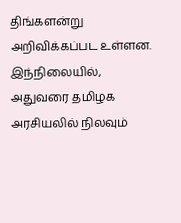திங்களன்று அறிவிக்கப்பட உள்ளன.
இந்நிலையில், அதுவரை தமிழக அரசியலில் நிலவும்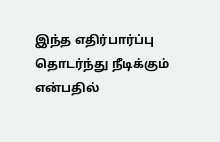இந்த எதிர்பார்ப்பு தொடர்ந்து நீடிக்கும் என்பதில்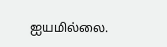ஐயமில்லை.